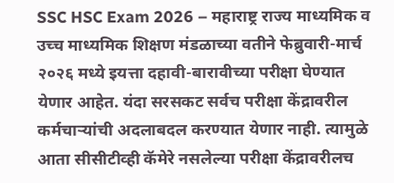SSC HSC Exam 2026 – महाराष्ट्र राज्य माध्यमिक व उच्च माध्यमिक शिक्षण मंडळाच्या वतीने फेब्रुवारी-मार्च २०२६ मध्ये इयत्ता दहावी-बारावीच्या परीक्षा घेण्यात येणार आहेत. यंदा सरसकट सर्वच परीक्षा केंद्रावरील कर्मचाऱ्यांची अदलाबदल करण्यात येणार नाही. त्यामुळे आता सीसीटीव्ही कॅमेरे नसलेल्या परीक्षा केंद्रावरीलच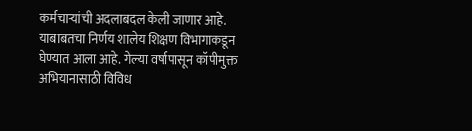कर्मचाऱ्यांची अदलाबदल केली जाणार आहे. याबाबतचा निर्णय शालेय शिक्षण विभागाकडून घेण्यात आला आहे. गेल्या वर्षापासून कॉपीमुक्त अभियानासाठी विविध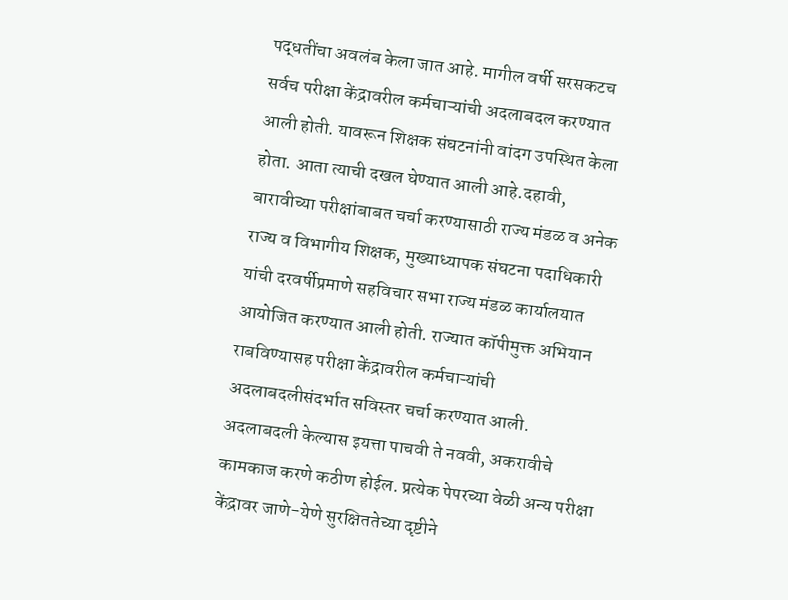पद्धतींचा अवलंब केला जात आहे. मागील वर्षी सरसकटच सर्वच परीक्षा केंद्रावरील कर्मचाऱ्यांची अदलाबदल करण्यात आली होती. यावरून शिक्षक संघटनांनी वांदग उपस्थित केला होता. आता त्याची दखल घेण्यात आली आहे.दहावी, बारावीच्या परीक्षांबाबत चर्चा करण्यासाठी राज्य मंडळ व अनेक राज्य व विभागीय शिक्षक, मुख्याध्यापक संघटना पदाधिकारी यांची दरवर्षीप्रमाणे सहविचार सभा राज्य मंडळ कार्यालयात आयोजित करण्यात आली होती. राज्यात कॉपीमुक्त अभियान राबविण्यासह परीक्षा केंद्रावरील कर्मचाऱ्यांची अदलाबदलीसंदर्भात सविस्तर चर्चा करण्यात आली. अदलाबदली केल्यास इयत्ता पाचवी ते नववी, अकरावीचे कामकाज करणे कठीण होईल. प्रत्येक पेपरच्या वेळी अन्य परीक्षा केंद्रावर जाणे-येणे सुरक्षिततेच्या दृष्टीने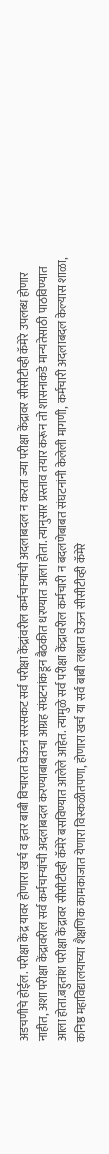अडचणीचे होईल. परीक्षा केंद्र यावर होणारा खर्च व इतर बाबी विचारात घेऊन सरसकट सर्व परीक्षा केंद्रांवरील कर्मचाऱ्यांची अदलाबदल न करता ज्या परीक्षा केंद्रावर सीसीटीव्ही कॅमेरे उपलब्ध होणार नाहीत, अशा परीक्षा केंद्रावरील सर्व कर्मचाऱ्यांची अदलाबदल करण्याबाबतचा आग्रह संघटनांकडून बैठकीत धरण्यात आला होता. त्यानुसार प्रस्ताव तयार करून तो शासनाकडे मान्यतेसाठी पाठविण्यात आला होता.बहुतांश परीक्षा केंद्रावर सीसीटीव्ही कॅमेरे बसविण्यात आलेले आहेत. त्यामुळे सर्व परीक्षा केंद्रावरील कर्मचारी न बदलणेबाबत संघटनांनी केलेली मागणी, कर्मचारी अदलाबदल केल्यास शाळा, कनिष्ठ महाविद्यालयाच्या शैक्षणिक कामकाजात येणारा विस्कळीतपणा, होणारा खर्च या सर्व बाबी लक्षात घेऊन सीसीटीव्ही कॅमेरे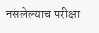नसलेल्याच परीक्षा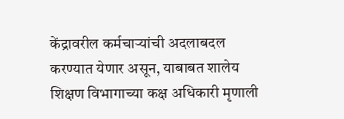केंद्रावरील कर्मचाऱ्यांची अदलाबदल करण्यात येणार असून, याबाबत शालेय शिक्षण विभागाच्या कक्ष अधिकारी मृणाली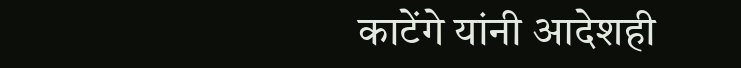काटेंगे यांनी आदेशही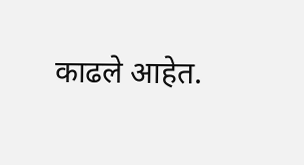काढले आहेत.